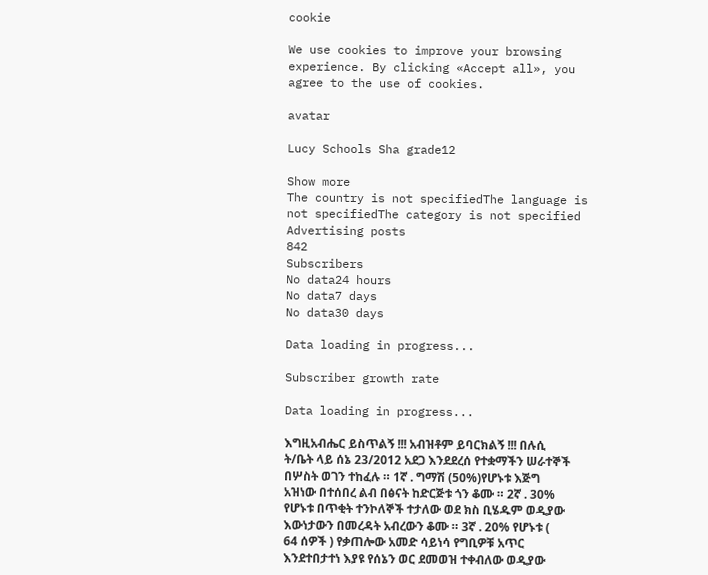cookie

We use cookies to improve your browsing experience. By clicking «Accept all», you agree to the use of cookies.

avatar

Lucy Schools Sha grade12

Show more
The country is not specifiedThe language is not specifiedThe category is not specified
Advertising posts
842
Subscribers
No data24 hours
No data7 days
No data30 days

Data loading in progress...

Subscriber growth rate

Data loading in progress...

እግዚአብሔር ይስጥልኝ !!! አብዝቶም ይባርክልኝ !!! በሉሲ ት/ቤት ላይ ሰኔ 23/2012 አደጋ እንደደረሰ የተቋማችን ሠራተኞች በሦስት ወገን ተከፈሉ ። 1ኛ . ግማሽ (50%)የሆኑቱ እጅግ አዝነው በተሰበረ ልብ በፅናት ከድርጅቱ ጎን ቆሙ ። 2ኛ . 30% የሆኑቱ በጥቂት ተንኮለኞች ተታለው ወደ ክስ ቢሄዱም ወዲያው እውነታውን በመረዳት አብረውን ቆሙ ። 3ኛ . 20% የሆኑቱ ( 64 ሰዎች ) የቃጠሎው አመድ ሳይነሳ የግቢዎቹ አጥር እንደተበታተነ እያዩ የሰኔን ወር ደመወዝ ተቀብለው ወዲያው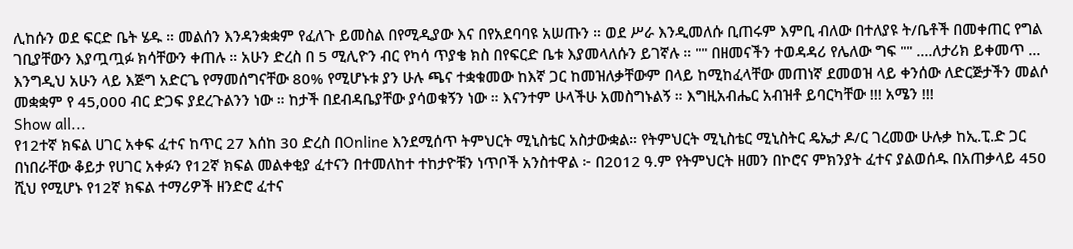ሊከሱን ወደ ፍርድ ቤት ሄዱ ። መልሰን እንዳንቋቋም የፈለጉ ይመስል በየሚዲያው እና በየአደባባዩ አሠጡን ። ወደ ሥራ እንዲመለሱ ቢጠሩም እምቢ ብለው በተለያዩ ት/ቤቶች በመቀጠር የግል ገቢያቸውን እያጧጧፉ ክሳቸውን ቀጠሉ ። አሁን ድረስ በ 5 ሚሊዮን ብር የካሳ ጥያቄ ክስ በየፍርድ ቤቱ እያመላለሱን ይገኛሉ ። "" በዘመናችን ተወዳዳሪ የሌለው ግፍ "" ....ለታሪክ ይቀመጥ ... እንግዲህ አሁን ላይ እጅግ አድርጌ የማመሰግናቸው 80% የሚሆኑቱ ያን ሁሉ ጫና ተቋቁመው ከእኛ ጋር ከመዝለቃቸውም በላይ ከሚከፈላቸው መጠነኛ ደመወዝ ላይ ቀንሰው ለድርጅታችን መልሶ መቋቋም የ 45,000 ብር ድጋፍ ያደረጉልንን ነው ። ከታች በደብዳቤያቸው ያሳወቁኝን ነው ። እናንተም ሁላችሁ አመስግኑልኝ ። እግዚአብሔር አብዝቶ ይባርካቸው !!! አሜን !!!
Show all...
የ12ተኛ ክፍል ሀገር አቀፍ ፈተና ከጥር 27 እሰከ 30 ድረስ በOnline እንደሚሰጥ ትምህርት ሚኒስቴር አስታውቋል። የትምህርት ሚኒስቴር ሚኒስትር ዴኤታ ዶ/ር ገረመው ሁሉቃ ከኢ.ፒ.ድ ጋር በነበራቸው ቆይታ የሀገር አቀፉን የ12ኛ ክፍል መልቀቂያ ፈተናን በተመለከተ ተከታዮቹን ነጥቦች አንስተዋል ፦ በ2012 ዓ.ም የትምህርት ዘመን በኮሮና ምክንያት ፈተና ያልወሰዱ በአጠቃላይ 450 ሺህ የሚሆኑ የ12ኛ ክፍል ተማሪዎች ዘንድሮ ፈተና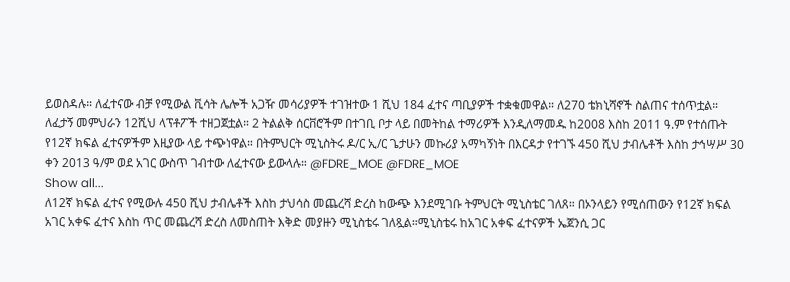ይወስዳሉ። ለፈተናው ብቻ የሚውል ቪሳት ሌሎች አጋዥ መሳሪያዎች ተገዝተው 1 ሺህ 184 ፈተና ጣቢያዎች ተቋቁመዋል። ለ270 ቴክኒሻኖች ስልጠና ተሰጥቷል። ለፈታኝ መምህራን 12ሺህ ላፕቶፖች ተዘጋጀቷል። 2 ትልልቅ ሰርቨሮችም በተገቢ ቦታ ላይ በመትከል ተማሪዎች እንዲለማመዱ ከ2008 እስከ 2011 ዓ.ም የተሰጡት የ12ኛ ክፍል ፈተናዎችም እዚያው ላይ ተጭነዋል። በትምህርት ሚኒስትሩ ዶ/ር ኢ/ር ጌታሁን መኩሪያ አማካኝነት በእርዳታ የተገኙ 450 ሺህ ታብሌቶች እስከ ታኅሣሥ 30 ቀን 2013 ዓ/ም ወደ አገር ውስጥ ገብተው ለፈተናው ይውላሉ። @FDRE_MOE @FDRE_MOE
Show all...
ለ12ኛ ክፍል ፈተና የሚውሉ 450 ሺህ ታብሌቶች እስከ ታህሳስ መጨረሻ ድረስ ከውጭ እንደሚገቡ ትምህርት ሚኒስቴር ገለጸ። በኦንላይን የሚሰጠውን የ12ኛ ክፍል አገር አቀፍ ፈተና እስከ ጥር መጨረሻ ድረስ ለመስጠት እቅድ መያዙን ሚኒስቴሩ ገለጿል።ሚኒስቴሩ ከአገር አቀፍ ፈተናዎች ኤጀንሲ ጋር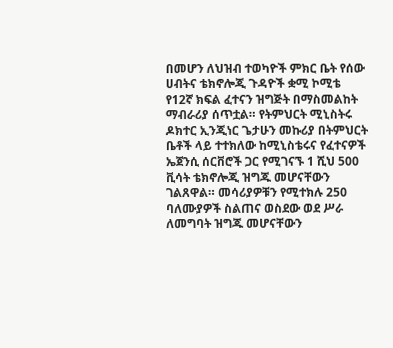በመሆን ለህዝብ ተወካዮች ምክር ቤት የሰው ሀብትና ቴክኖሎጂ ጉዳዮች ቋሚ ኮሚቴ የ12ኛ ክፍል ፈተናን ዝግጅት በማስመልከት ማብራሪያ ሰጥቷል። የትምህርት ሚኒስትሩ ዶክተር ኢንጂነር ጌታሁን መኩሪያ በትምህርት ቤቶች ላይ ተተክለው ከሚኒስቴሩና የፈተናዎች ኤጀንሲ ሰርቨሮች ጋር የሚገናኙ 1 ሺህ 500 ቪሳት ቴክኖሎጂ ዝግጁ መሆናቸውን ገልጸዋል። መሳሪያዎቹን የሚተክሉ 250 ባለሙያዎች ስልጠና ወስደው ወደ ሥራ ለመግባት ዝግጁ መሆናቸውን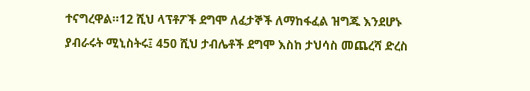ተናግረዋል።12 ሺህ ላፕቶፖች ደግሞ ለፈታኞች ለማከፋፈል ዝግጁ እንደሆኑ ያብራሩት ሚኒስትሩ፤ 450 ሺህ ታብሌቶች ደግሞ እስከ ታህሳስ መጨረሻ ድረስ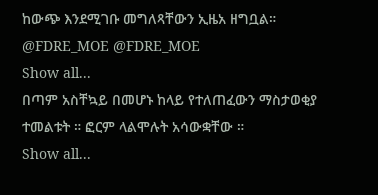ከውጭ እንደሚገቡ መግለጻቸውን ኢዜአ ዘግቧል። @FDRE_MOE @FDRE_MOE
Show all...
በጣም አስቸኳይ በመሆኑ ከላይ የተለጠፈውን ማስታወቂያ ተመልቱት ። ፎርም ላልሞሉት አሳውቋቸው ።
Show all...